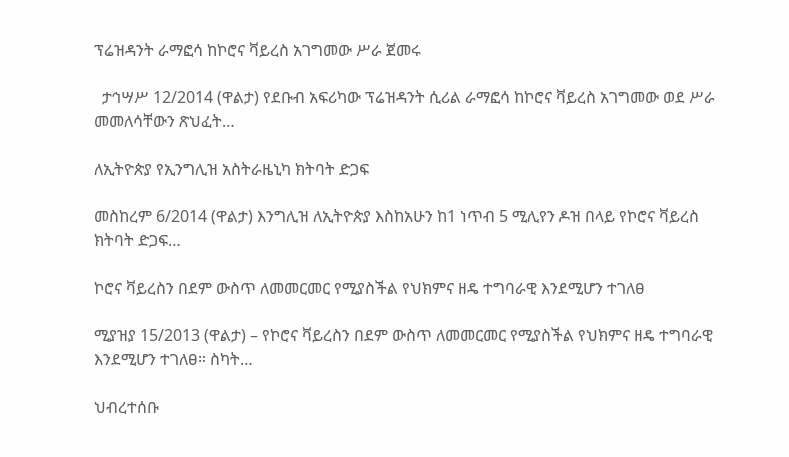ፕሬዝዳንት ራማፎሳ ከኮሮና ቫይረስ አገግመው ሥራ ጀመሩ

  ታኅሣሥ 12/2014 (ዋልታ) የደቡብ አፍሪካው ፕሬዝዳንት ሲሪል ራማፎሳ ከኮሮና ቫይረስ አገግመው ወደ ሥራ መመለሳቸውን ጽህፈት…

ለኢትዮጵያ የኢንግሊዝ አስትራዜኒካ ክትባት ድጋፍ

መስከረም 6/2014 (ዋልታ) እንግሊዝ ለኢትዮጵያ እስከአሁን ከ1 ነጥብ 5 ሚሊየን ዶዝ በላይ የኮሮና ቫይረስ ክትባት ድጋፍ…

ኮሮና ቫይረስን በደም ውስጥ ለመመርመር የሚያስችል የህክምና ዘዴ ተግባራዊ እንደሚሆን ተገለፀ

ሚያዝያ 15/2013 (ዋልታ) – የኮሮና ቫይረስን በደም ውስጥ ለመመርመር የሚያስችል የህክምና ዘዴ ተግባራዊ እንደሚሆን ተገለፀ። ስካት…

ህብረተሰቡ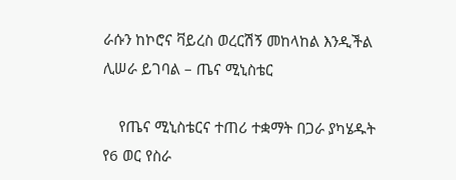ራሱን ከኮሮና ቫይረስ ወረርሽኝ መከላከል እንዲችል ሊሠራ ይገባል – ጤና ሚኒስቴር

    የጤና ሚኒስቴርና ተጠሪ ተቋማት በጋራ ያካሄዱት የ6 ወር የስራ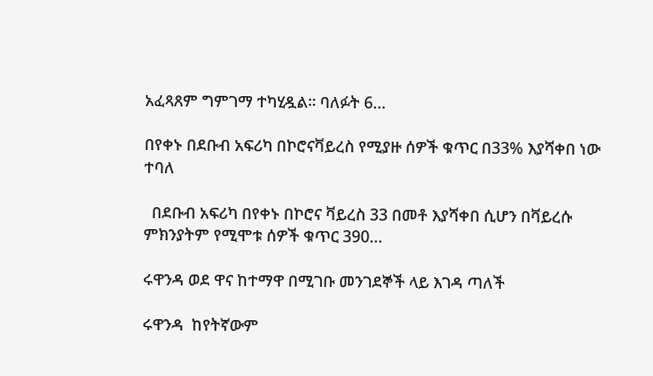አፈጻጸም ግምገማ ተካሂዷል፡፡ ባለፉት 6…

በየቀኑ በደቡብ አፍሪካ በኮሮናቫይረስ የሚያዙ ሰዎች ቁጥር በ33% እያሻቀበ ነው ተባለ

  በደቡብ አፍሪካ በየቀኑ በኮሮና ቫይረስ 33 በመቶ እያሻቀበ ሲሆን በቫይረሱ ምክንያትም የሚሞቱ ሰዎች ቁጥር 390…

ሩዋንዳ ወደ ዋና ከተማዋ በሚገቡ መንገደኞች ላይ እገዳ ጣለች

ሩዋንዳ  ከየትኛውም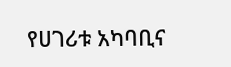የሀገሪቱ አካባቢና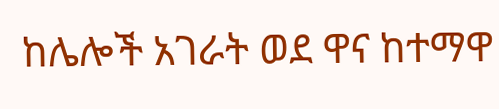ከሌሎች አገራት ወደ ዋና ከተማዋ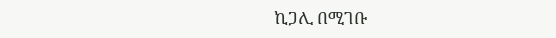ኪጋሊ በሚገቡ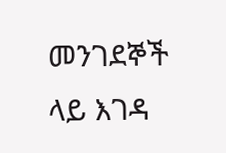መንገደኞች ላይ እገዳ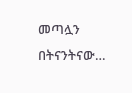መጣሏን በትናንትናው…